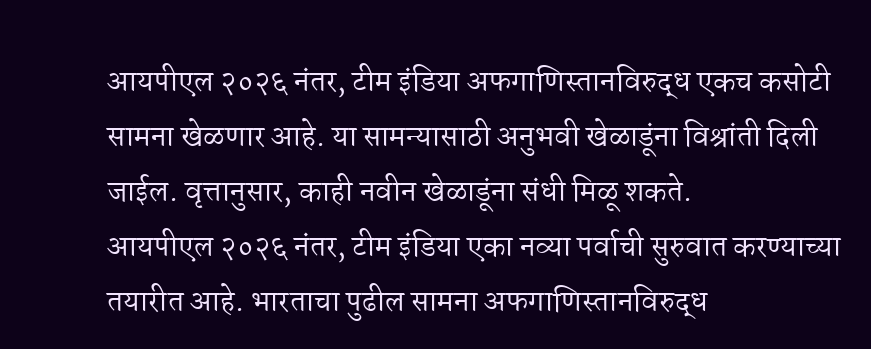आयपीएल २०२६ नंतर, टीम इंडिया अफगाणिस्तानविरुद्ध एकच कसोटी सामना खेळणार आहे. या सामन्यासाठी अनुभवी खेळाडूंना विश्रांती दिली जाईल. वृत्तानुसार, काही नवीन खेळाडूंना संधी मिळू शकते.
आयपीएल २०२६ नंतर, टीम इंडिया एका नव्या पर्वाची सुरुवात करण्याच्या तयारीत आहे. भारताचा पुढील सामना अफगाणिस्तानविरुद्ध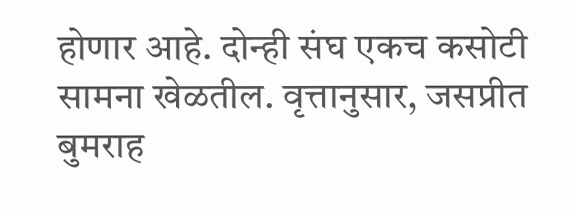होणार आहे. दोन्ही संघ एकच कसोटी सामना खेळतील. वृत्तानुसार, जसप्रीत बुमराह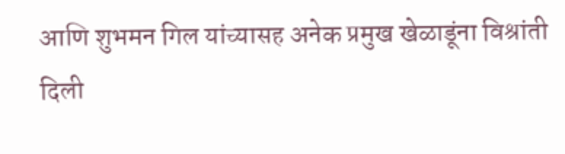आणि शुभमन गिल यांच्यासह अनेक प्रमुख खेळाडूंना विश्रांती दिली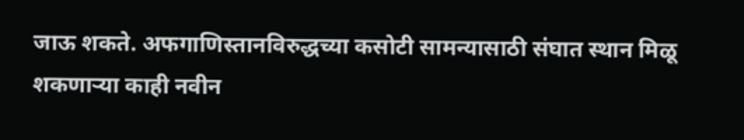जाऊ शकते. अफगाणिस्तानविरुद्धच्या कसोटी सामन्यासाठी संघात स्थान मिळू शकणाऱ्या काही नवीन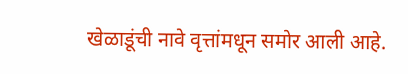खेळाडूंची नावे वृत्तांमधून समोर आली आहे.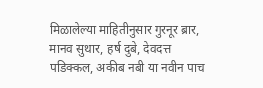मिळालेल्या माहितीनुसार गुरनूर ब्रार, मानव सुथार, हर्ष दुबे, देवदत्त पडिक्कल, अकीब नबी या नवीन पाच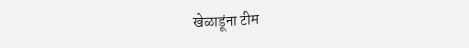खेळाडूंना टीम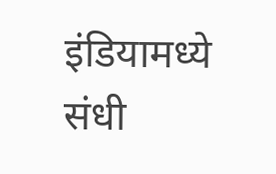इंडियामध्ये संधी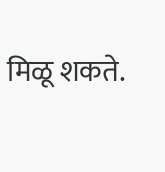मिळू शकते.